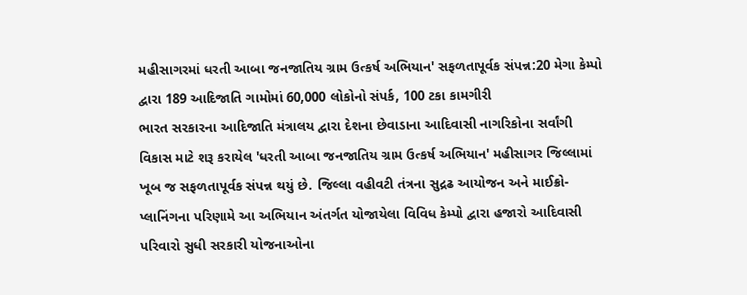મહીસાગરમાં ધરતી આબા જનજાતિય ગ્રામ ઉત્કર્ષ અભિયાન' સફળતાપૂર્વક સંપન્ન:20 મેગા કેમ્પો દ્વારા 189 આદિજાતિ ગામોમાં 60,000 લોકોનો સંપર્ક, 100 ટકા કામગીરી
ભારત સરકારના આદિજાતિ મંત્રાલય દ્વારા દેશના છેવાડાના આદિવાસી નાગરિકોના સર્વાંગી વિકાસ માટે શરૂ કરાયેલ 'ધરતી આબા જનજાતિય ગ્રામ ઉત્કર્ષ અભિયાન' મહીસાગર જિલ્લામાં ખૂબ જ સફળતાપૂર્વક સંપન્ન થયું છે. જિલ્લા વહીવટી તંત્રના સુદ્રઢ આયોજન અને માઈક્રો-પ્લાનિંગના પરિણામે આ અભિયાન અંતર્ગત યોજાયેલા વિવિધ કેમ્પો દ્વારા હજારો આદિવાસી પરિવારો સુધી સરકારી યોજનાઓના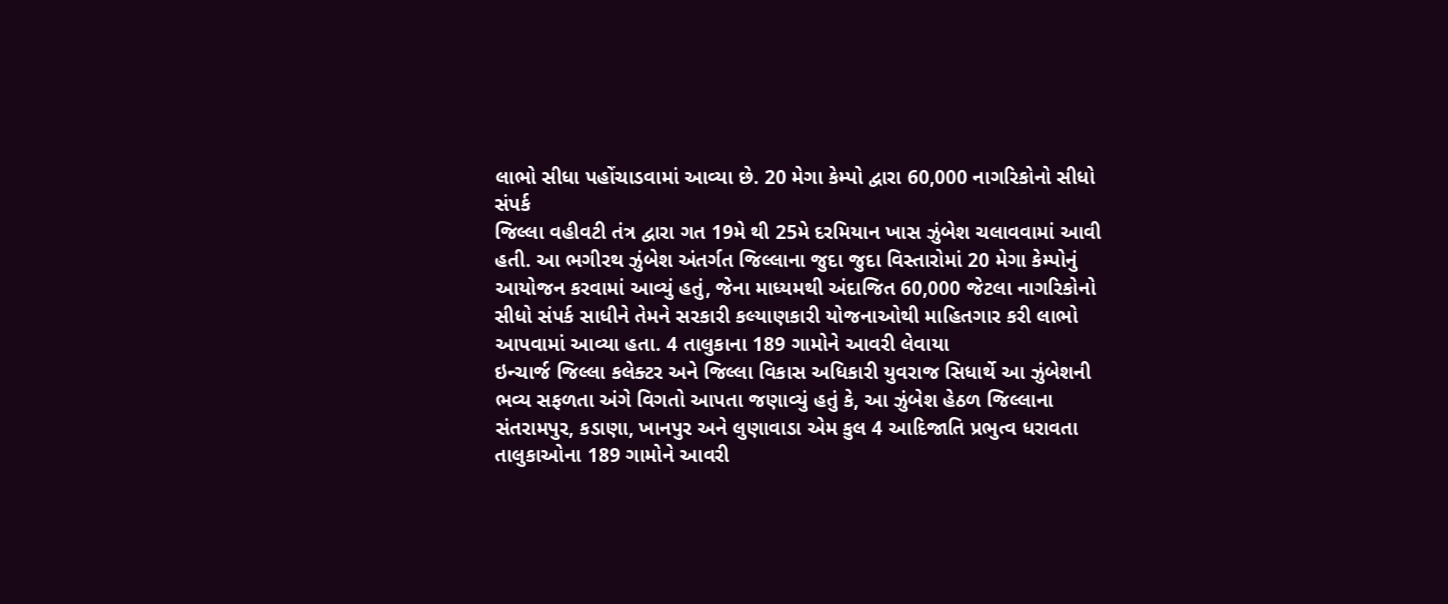લાભો સીધા પહોંચાડવામાં આવ્યા છે. 20 મેગા કેમ્પો દ્વારા 60,000 નાગરિકોનો સીધો સંપર્ક
જિલ્લા વહીવટી તંત્ર દ્વારા ગત 19મે થી 25મે દરમિયાન ખાસ ઝુંબેશ ચલાવવામાં આવી હતી. આ ભગીરથ ઝુંબેશ અંતર્ગત જિલ્લાના જુદા જુદા વિસ્તારોમાં 20 મેગા કેમ્પોનું આયોજન કરવામાં આવ્યું હતું, જેના માધ્યમથી અંદાજિત 60,000 જેટલા નાગરિકોનો સીધો સંપર્ક સાધીને તેમને સરકારી કલ્યાણકારી યોજનાઓથી માહિતગાર કરી લાભો આપવામાં આવ્યા હતા. 4 તાલુકાના 189 ગામોને આવરી લેવાયા
ઇન્ચાર્જ જિલ્લા કલેક્ટર અને જિલ્લા વિકાસ અધિકારી યુવરાજ સિધાર્થે આ ઝુંબેશની ભવ્ય સફળતા અંગે વિગતો આપતા જણાવ્યું હતું કે, આ ઝુંબેશ હેઠળ જિલ્લાના સંતરામપુર, કડાણા, ખાનપુર અને લુણાવાડા એમ કુલ 4 આદિજાતિ પ્રભુત્વ ધરાવતા તાલુકાઓના 189 ગામોને આવરી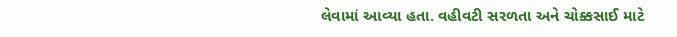લેવામાં આવ્યા હતા. વહીવટી સરળતા અને ચોક્કસાઈ માટે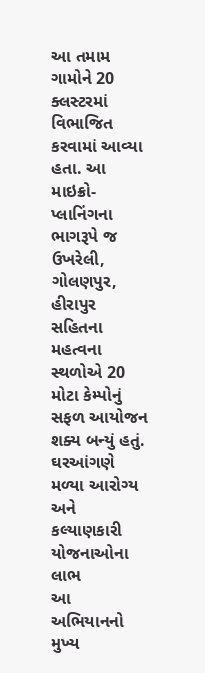આ તમામ ગામોને 20 ક્લસ્ટરમાં વિભાજિત કરવામાં આવ્યા હતા. આ માઇક્રો-પ્લાનિંગના ભાગરૂપે જ ઉખરેલી, ગોલણપુર, હીરાપુર સહિતના મહત્વના સ્થળોએ 20 મોટા કેમ્પોનું સફળ આયોજન શક્ય બન્યું હતું. ઘરઆંગણે મળ્યા આરોગ્ય અને કલ્યાણકારી યોજનાઓના લાભ
આ અભિયાનનો મુખ્ય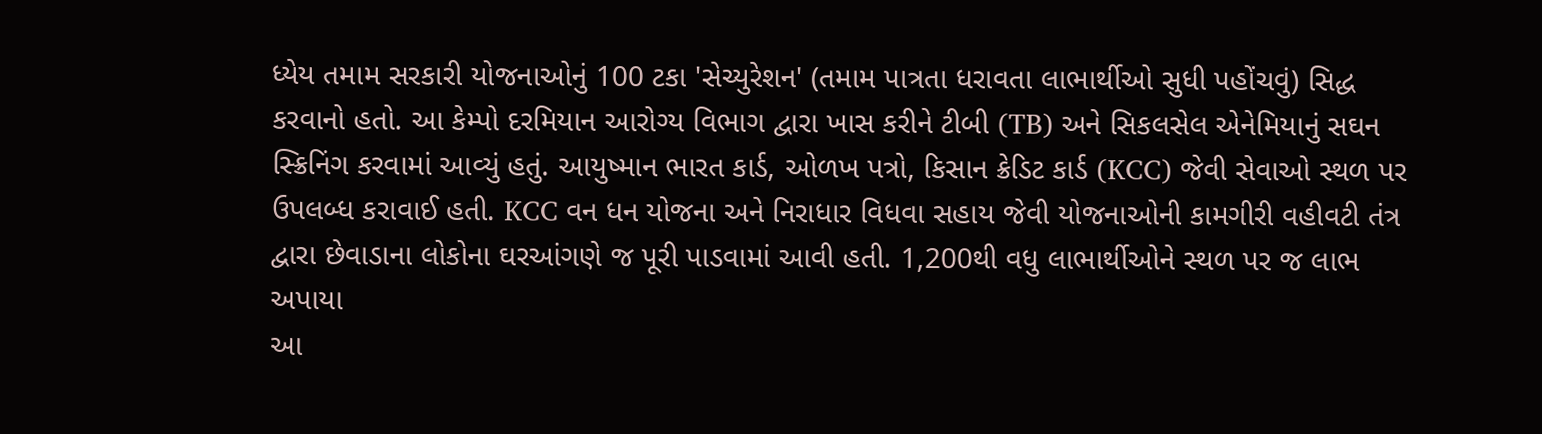ધ્યેય તમામ સરકારી યોજનાઓનું 100 ટકા 'સેચ્યુરેશન' (તમામ પાત્રતા ધરાવતા લાભાર્થીઓ સુધી પહોંચવું) સિદ્ધ કરવાનો હતો. આ કેમ્પો દરમિયાન આરોગ્ય વિભાગ દ્વારા ખાસ કરીને ટીબી (TB) અને સિકલસેલ એનેમિયાનું સઘન સ્ક્રિનિંગ કરવામાં આવ્યું હતું. આયુષ્માન ભારત કાર્ડ, ઓળખ પત્રો, કિસાન ક્રેડિટ કાર્ડ (KCC) જેવી સેવાઓ સ્થળ પર ઉપલબ્ધ કરાવાઈ હતી. KCC વન ધન યોજના અને નિરાધાર વિધવા સહાય જેવી યોજનાઓની કામગીરી વહીવટી તંત્ર દ્વારા છેવાડાના લોકોના ઘરઆંગણે જ પૂરી પાડવામાં આવી હતી. 1,200થી વધુ લાભાર્થીઓને સ્થળ પર જ લાભ અપાયા
આ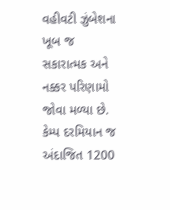વહીવટી ઝુંબેશના ખૂબ જ સકારાત્મક અને નક્કર પરિણામો જોવા મળ્યા છે. કેમ્પ દરમિયાન જ અંદાજિત 1200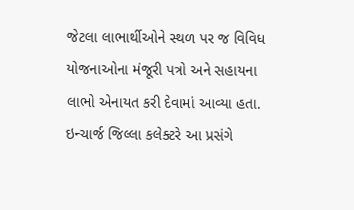જેટલા લાભાર્થીઓને સ્થળ પર જ વિવિધ યોજનાઓના મંજૂરી પત્રો અને સહાયના લાભો એનાયત કરી દેવામાં આવ્યા હતા. ઇન્ચાર્જ જિલ્લા કલેક્ટરે આ પ્રસંગે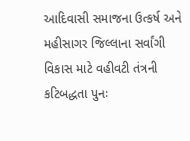આદિવાસી સમાજના ઉત્કર્ષ અને મહીસાગર જિલ્લાના સર્વાંગી વિકાસ માટે વહીવટી તંત્રની કટિબદ્ધતા પુનઃ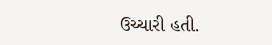ઉચ્ચારી હતી.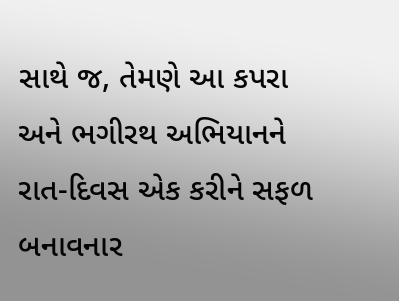સાથે જ, તેમણે આ કપરા અને ભગીરથ અભિયાનને રાત-દિવસ એક કરીને સફળ બનાવનાર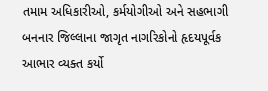તમામ અધિકારીઓ, કર્મયોગીઓ અને સહભાગી બનનાર જિલ્લાના જાગૃત નાગરિકોનો હૃદયપૂર્વક આભાર વ્યક્ત કર્યો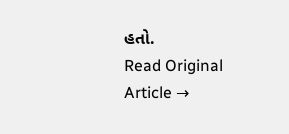હતો.
Read Original Article →